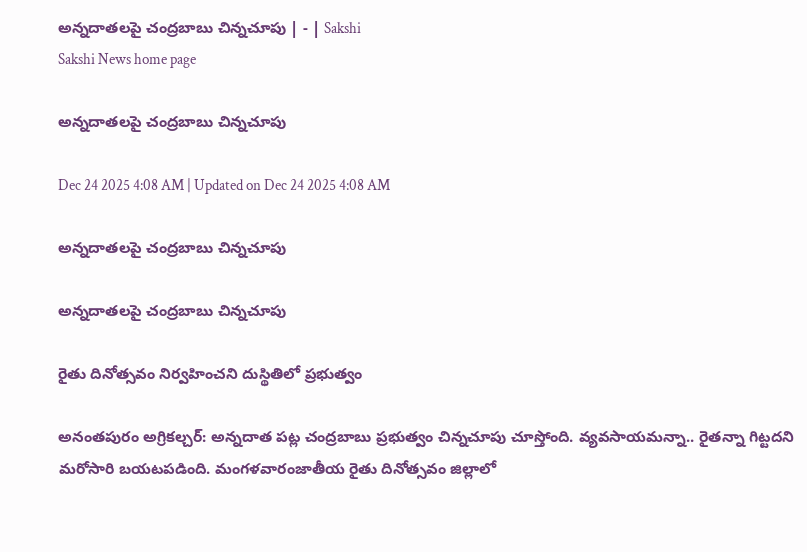అన్నదాతలపై చంద్రబాబు చిన్నచూపు | - | Sakshi
Sakshi News home page

అన్నదాతలపై చంద్రబాబు చిన్నచూపు

Dec 24 2025 4:08 AM | Updated on Dec 24 2025 4:08 AM

అన్నదాతలపై చంద్రబాబు చిన్నచూపు

అన్నదాతలపై చంద్రబాబు చిన్నచూపు

రైతు దినోత్సవం నిర్వహించని దుస్థితిలో ప్రభుత్వం

అనంతపురం అగ్రికల్చర్‌: అన్నదాత పట్ల చంద్రబాబు ప్రభుత్వం చిన్నచూపు చూస్తోంది. వ్యవసాయమన్నా.. రైతన్నా గిట్టదని మరోసారి బయటపడింది. మంగళవారంజాతీయ రైతు దినోత్సవం జిల్లాలో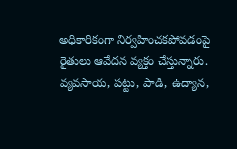అధికారికంగా నిర్వహించకపోవడంపై రైతులు ఆవేదన వ్యక్తం చేస్తున్నారు. వ్యవసాయ, పట్టు, పాడి, ఉద్యాన,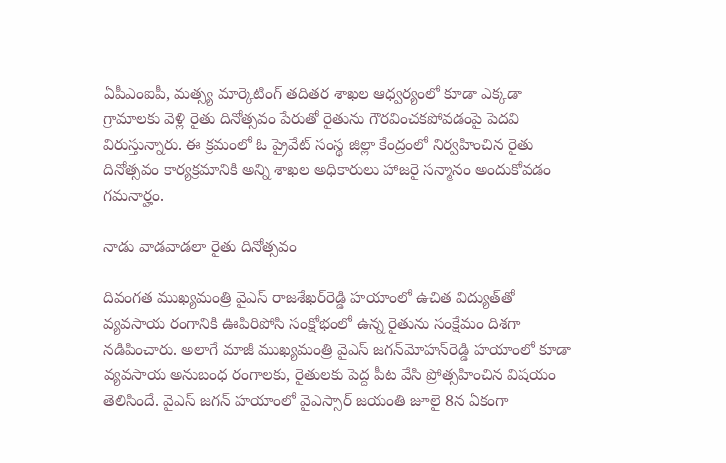ఏపీఎంఐపీ, మత్స్య మార్కెటింగ్‌ తదితర శాఖల ఆధ్వర్యంలో కూడా ఎక్కడా గ్రామాలకు వెళ్లి రైతు దినోత్సవం పేరుతో రైతును గౌరవించకపోవడంపై పెదవి విరుస్తున్నారు. ఈ క్రమంలో ఓ ప్రైవేట్‌ సంస్థ జిల్లా కేంద్రంలో నిర్వహించిన రైతు దినోత్సవం కార్యక్రమానికి అన్ని శాఖల అధికారులు హాజరై సన్మానం అందుకోవడం గమనార్హం.

నాడు వాడవాడలా రైతు దినోత్సవం

దివంగత ముఖ్యమంత్రి వైఎస్‌ రాజశేఖర్‌రెడ్డి హయాంలో ఉచిత విద్యుత్‌తో వ్యవసాయ రంగానికి ఊపిరిపోసి సంక్షోభంలో ఉన్న రైతును సంక్షేమం దిశగా నడిపించారు. అలాగే మాజీ ముఖ్యమంత్రి వైఎస్‌ జగన్‌మోహన్‌రెడ్డి హయాంలో కూడా వ్యవసాయ అనుబంధ రంగాలకు, రైతులకు పెద్ద పీట వేసి ప్రోత్సహించిన విషయం తెలిసిందే. వైఎస్‌ జగన్‌ హయాంలో వైఎస్సార్‌ జయంతి జూలై 8న ఏకంగా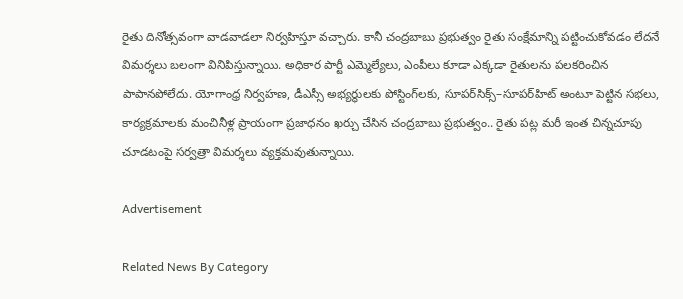రైతు దినోత్సవంగా వాడవాడలా నిర్వహిస్తూ వచ్చారు. కానీ చంద్రబాబు ప్రభుత్వం రైతు సంక్షేమాన్ని పట్టించుకోవడం లేదనే విమర్శలు బలంగా వినిపిస్తున్నాయి. అధికార పార్టీ ఎమ్మెల్యేలు, ఎంపీలు కూడా ఎక్కడా రైతులను పలకరించిన పాపానపోలేదు. యోగాంధ్ర నిర్వహణ, డీఎస్సీ అభ్యర్థులకు పోస్టింగ్‌లకు, సూపర్‌సిక్స్‌–సూపర్‌హిట్‌ అంటూ పెట్టిన సభలు, కార్యక్రమాలకు మంచినీళ్ల ప్రాయంగా ప్రజాధనం ఖర్చు చేసిన చంద్రబాబు ప్రభుత్వం.. రైతు పట్ల మరీ ఇంత చిన్నచూపు చూడటంపై సర్వత్రా విమర్శలు వ్యక్తమవుతున్నాయి.

Advertisement

Related News By Category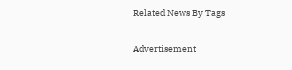Related News By Tags

Advertisement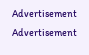Advertisement
Advertisement